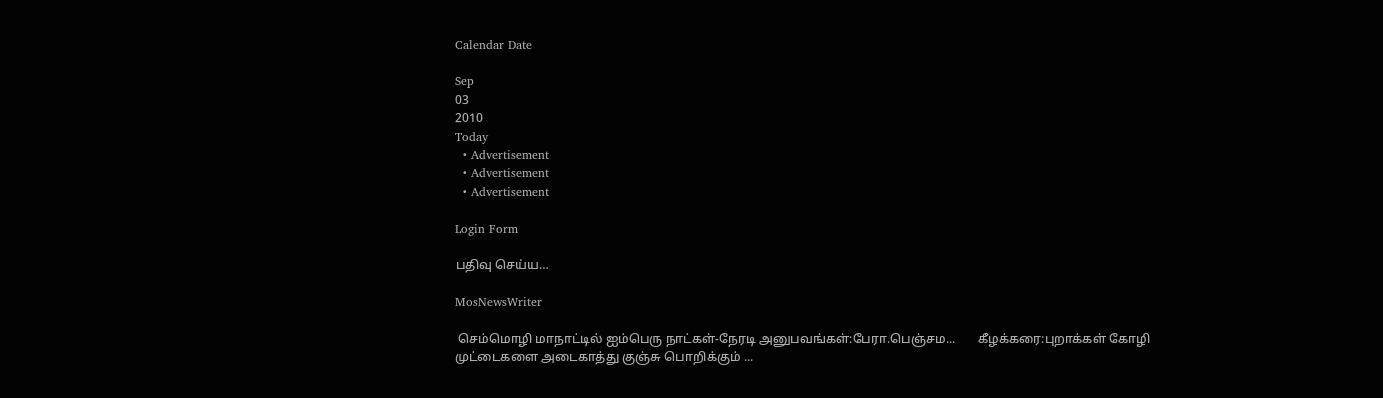Calendar Date

Sep
03
2010
Today
  • Advertisement
  • Advertisement
  • Advertisement

Login Form

பதிவு செய்ய…

MosNewsWriter

 செம்மொழி மாநாட்டில் ஐம்பெரு நாட்கள்-நேரடி அனுபவங்கள்:பேரா.பெஞ்சம...       கீழக்கரை:புறாக்கள் கோழி முட்டைகளை அடைகாத்து குஞ்சு பொறிக்கும் ...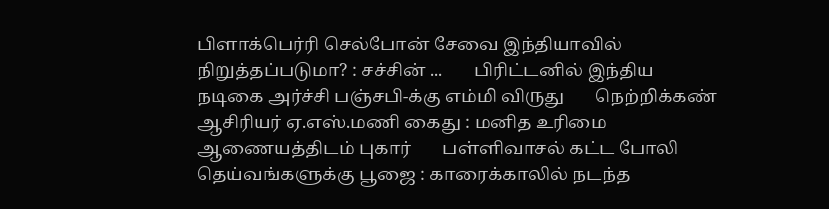பிளாக்பெர்ரி செல்போன் சேவை இந்தியாவில் நிறுத்தப்படுமா? : சச்சின் ...       பிரிட்டனில் இந்திய நடிகை அர்ச்சி பஞ்சபி-க்கு எம்மி விருது       நெற்றிக்கண் ஆசிரியர் ஏ.எஸ்.மணி கைது : மனித உரிமை ஆணையத்திடம் புகார்       பள்ளிவாசல் கட்ட போலி தெய்வங்களுக்கு பூஜை : காரைக்காலில் நடந்த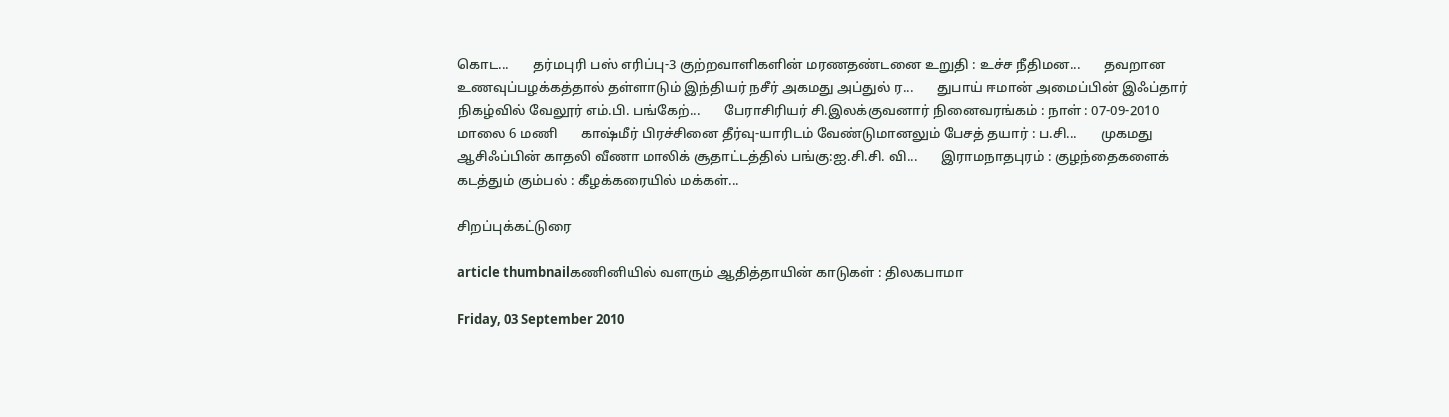கொட...       தர்மபுரி பஸ் எரிப்பு-3 குற்றவாளிகளின் மரணதண்டனை உறுதி : உச்ச நீதிமன...       தவறான உணவுப்பழக்கத்தால் தள்ளாடும் இந்தியர் நசீர் அகமது அப்துல் ர...       துபாய் ஈமான் அமைப்பின் இஃப்தார் நிக‌ழ்வில் வேலூர் எம்.பி. ப‌ங்கேற்...       பேராசிரியர் சி.இலக்குவனார் நினைவரங்கம் : நாள் : 07-09-2010 மாலை 6 மணி       காஷ்மீர் பிரச்சினை தீர்வு-யாரிடம் வேண்டுமானலும் பேசத் தயார் : ப.சி...       முகமது ஆசிஃப்பின் காதலி வீணா மாலிக் சூதாட்டத்தில் பங்கு:ஐ.சி.சி. வி...       இராமநாதபுரம் : குழந்தைகளைக் கடத்தும் கும்பல் : கீழக்கரையில் மக்கள்...

சிறப்புக்கட்டுரை

article thumbnailகணினியில் வளரும் ஆதித்தாயின் காடுகள் : திலகபாமா

Friday, 03 September 2010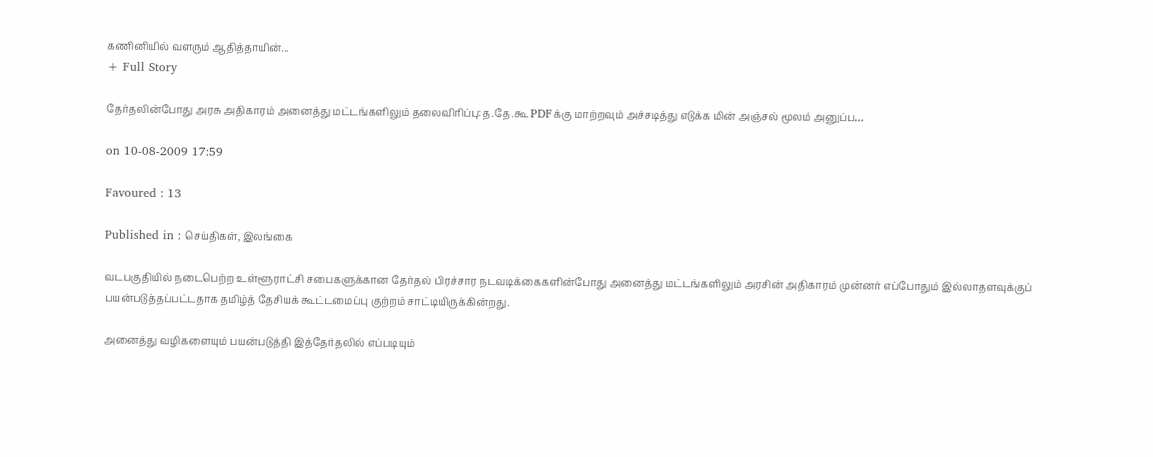கணினியில் வளரும் ஆதித்தாயின்...
+ Full Story

தேர்தலின்போது அரசு அதிகாரம் அனைத்து மட்டங்களிலும் தலைவிரிப்பு:த.தே.கூ PDFக்கு மாற்றவும் அச்சடித்து எடுக்க மின் அஞ்சல் மூலம் அனுப்ப…

on 10-08-2009 17:59

Favoured : 13

Published in : செய்திகள், இலங்கை

வடபகுதியில் நடைபெற்ற உள்ளூராட்சி சபைகளுக்கான தேர்தல் பிரச்சார நடவடிக்கைகளின்போது அனைத்து மட்டங்களிலும் அரசின் அதிகாரம் முன்னர் எப்போதும் இல்லாதளவுக்குப் பயன்படுத்தப்பட்டதாக தமிழ்த் தேசியக் கூட்டமைப்பு குற்றம் சாட்டியிருக்கின்றது.

அனைத்து வழிகளையும் பயன்படுத்தி இத்தேர்தலில் எப்படியும்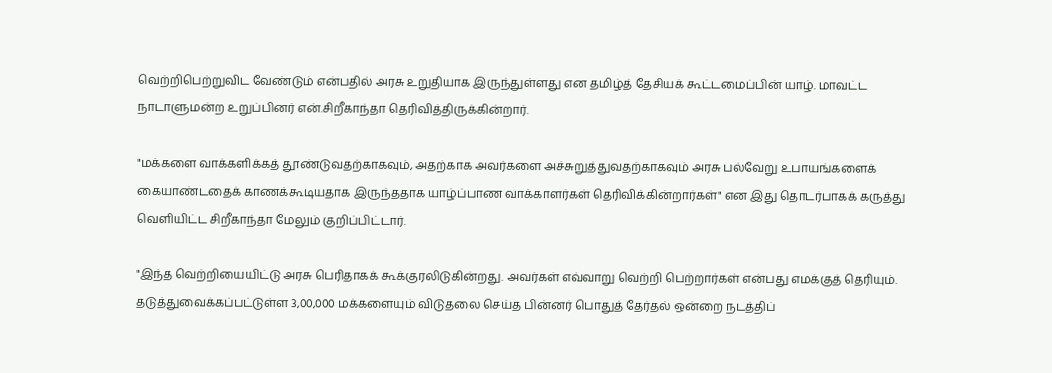வெற்றிபெற்றுவிட வேண்டும் என்பதில் அரசு உறுதியாக இருந்துள்ளது என தமிழ்த் தேசியக் கூட்டமைப்பின் யாழ். மாவட்ட நாடாளுமன்ற உறுப்பினர் என்.சிறீகாந்தா தெரிவித்திருக்கின்றார்.

"மக்களை வாக்களிக்கத் தூண்டுவதற்காகவும், அதற்காக அவர்களை அச்சுறுத்துவதற்காகவும் அரசு பல்வேறு உபாயங்களைக் கையாண்டதைக் காணக்கூடியதாக இருந்ததாக யாழ்ப்பாண வாக்காளர்கள் தெரிவிக்கின்றார்கள்" என இது தொடர்பாகக் கருத்து வெளியிட்ட சிறீகாந்தா மேலும் குறிப்பிட்டார்.

"இந்த வெற்றியையிட்டு அரசு பெரிதாகக் கூக்குரலிடுகின்றது. அவர்கள் எவ்வாறு வெற்றி பெற்றார்கள் என்பது எமக்குத் தெரியும். தடுத்துவைக்கப்பட்டுள்ள 3,00,000 மக்களையும் விடுதலை செய்த பின்னர் பொதுத் தேர்தல் ஒன்றை நடத்திப்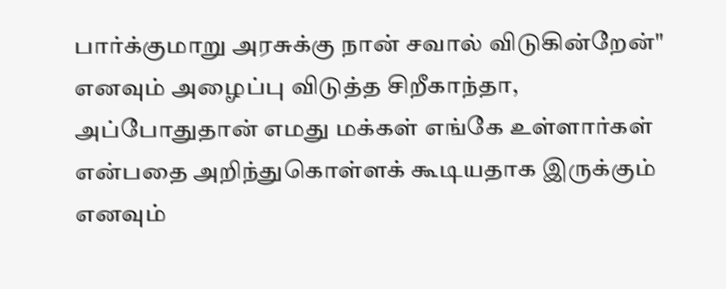பார்க்குமாறு அரசுக்கு நான் சவால் விடுகின்றேன்" எனவும் அழைப்பு விடுத்த சிறீகாந்தா, அப்போதுதான் எமது மக்கள் எங்கே உள்ளார்கள் என்பதை அறிந்துகொள்ளக் கூடியதாக இருக்கும் எனவும்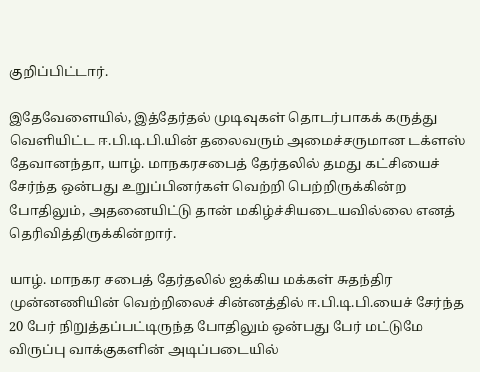குறிப்பிட்டார்.

இதேவேளையில், இத்தேர்தல் முடிவுகள் தொடர்பாகக் கருத்து வெளியிட்ட ஈ.பி.டி.பி.யின் தலைவரும் அமைச்சருமான டக்ளஸ் தேவானந்தா, யாழ். மாநகரசபைத் தேர்தலில் தமது கட்சியைச் சேர்ந்த ஒன்பது உறுப்பினர்கள் வெற்றி பெற்றிருக்கின்ற போதிலும், அதனையிட்டு தான் மகிழ்ச்சியடையவில்லை எனத் தெரிவித்திருக்கின்றார்.

யாழ். மாநகர சபைத் தேர்தலில் ஐக்கிய மக்கள் சுதந்திர முன்னணியின் வெற்றிலைச் சின்னத்தில் ஈ.பி.டி.பி.யைச் சேர்ந்த 20 பேர் நிறுத்தப்பட்டிருந்த போதிலும் ஒன்பது பேர் மட்டுமே விருப்பு வாக்குகளின் அடிப்படையில்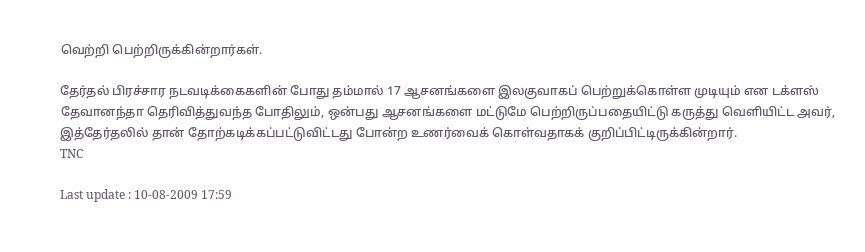வெற்றி பெற்றிருக்கின்றார்கள்.

தேர்தல் பிரச்சார நடவடிக்கைகளின் போது தம்மால் 17 ஆசனங்களை இலகுவாகப் பெற்றுக்கொள்ள முடியும் என டக்ளஸ் தேவானந்தா தெரிவித்துவந்த போதிலும், ஒன்பது ஆசனங்களை மட்டுமே பெற்றிருப்பதையிட்டு கருத்து வெளியிட்ட அவர், இத்தேர்தலில் தான் தோற்கடிக்கப்பட்டுவிட்டது போன்ற உணர்வைக் கொள்வதாகக் குறிப்பிட்டிருக்கின்றார்.
TNC

Last update : 10-08-2009 17:59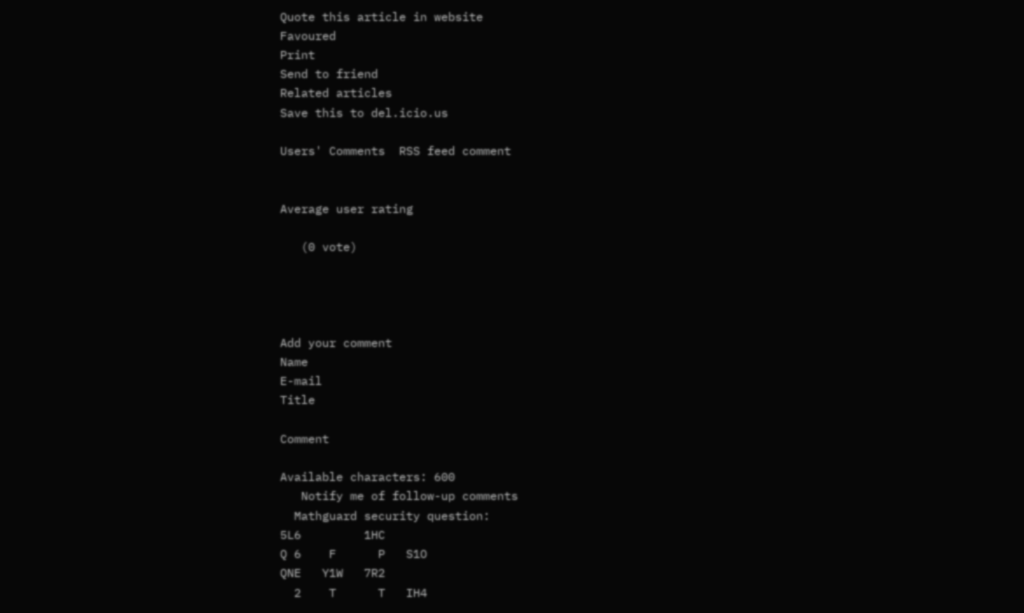Quote this article in website
Favoured
Print
Send to friend
Related articles
Save this to del.icio.us

Users' Comments  RSS feed comment


Average user rating

   (0 vote)




Add your comment
Name
E-mail
Title

Comment

Available characters: 600
   Notify me of follow-up comments
  Mathguard security question:
5L6         1HC
Q 6    F      P   S1O
QNE   Y1W   7R2
  2    T      T   IH4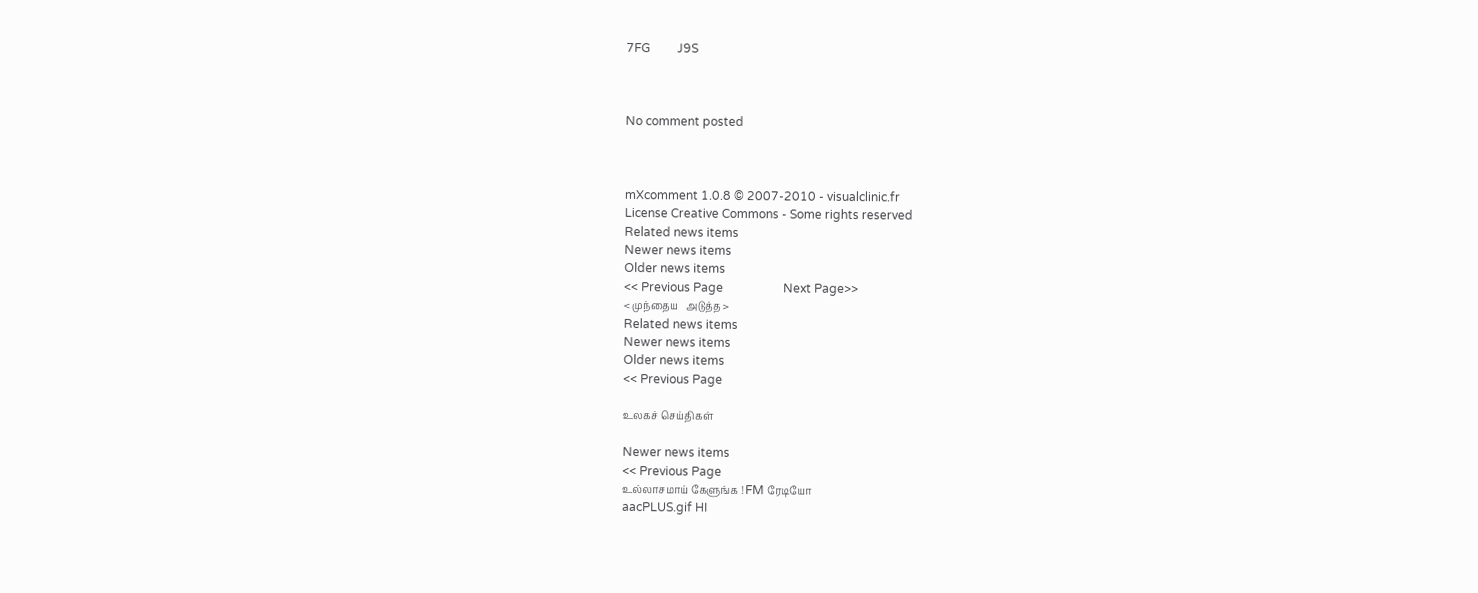7FG         J9S



No comment posted



mXcomment 1.0.8 © 2007-2010 - visualclinic.fr
License Creative Commons - Some rights reserved
Related news items
Newer news items
Older news items
<< Previous Page                    Next Page>>
< முந்தைய   அடுத்த >
Related news items
Newer news items
Older news items
<< Previous Page

உலகச் செய்திகள்

Newer news items
<< Previous Page
உல்லாசமாய் கேளுங்க ! FM ரேடியோ
aacPLUS.gif HI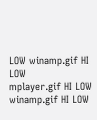LOW winamp.gif HI LOW
mplayer.gif HI LOW winamp.gif HI LOW